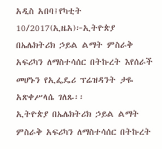አዲስ አበባ፤የካቲት 10/2017(ኢዜአ)፦ኢትዮጵያ በኤሌክትሪክ ኃይል ልማት ምስራቅ አፍሪካን ለማስተሳሰር በትኩረት እየሰራች መሆኑን የኢፌዴሪ ፕሬዝዳንት ታዬ አጽቀሥላሴ ገለጹ፡፡
ኢትዮጵያ በኤሌክትሪክ ኃይል ልማት ምስራቅ አፍሪካን ለማስተሳሰር በትኩረት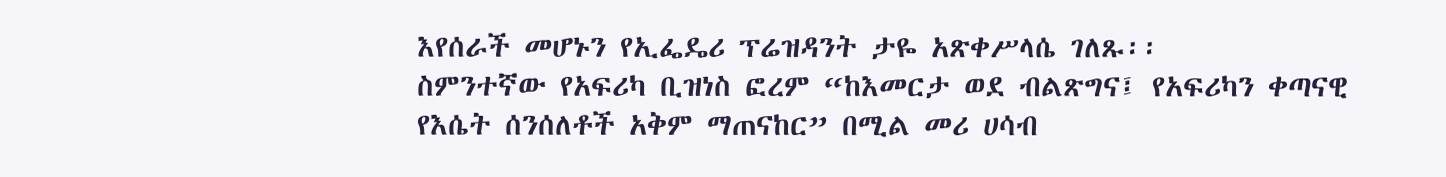እየሰራች መሆኑን የኢፌዴሪ ፕሬዝዳንት ታዬ አጽቀሥላሴ ገለጹ፡፡
ስምንተኛው የአፍሪካ ቢዝነስ ፎረም “ከእመርታ ወደ ብልጽግና፤ የአፍሪካን ቀጣናዊ የእሴት ሰንሰለቶች አቅም ማጠናከር” በሚል መሪ ሀሳብ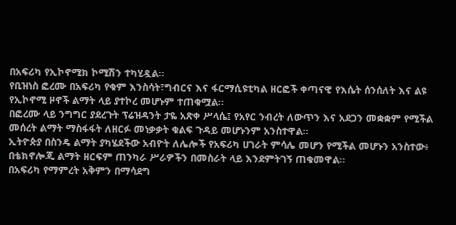በአፍሪካ የኢኮኖሚክ ኮሚሽን ተካሂዷል፡፡
የቢዝነስ ፎረሙ በአፍሪካ የቁም እንስሳት፣ግብርና እና ፋርማሲዩቲካል ዘርፎች ቀጣናዊ የእሴት ሰንሰለት እና ልዩ የኢኮኖሚ ዞኖች ልማት ላይ ያተኮረ መሆኑም ተጠቁሟል፡፡
በፎረሙ ላይ ንግግር ያደረጉት ፕሬዝዳንት ታዬ አጽቀ ሥላሴ፤ የአየር ንብረት ለውጥን እና አደጋን መቋቋም የሚችል መሰረት ልማት ማስፋፋት ለዘርፉ መነቃቃት ቁልፍ ጉዳይ መሆኑንም አንስተዋል።
ኢትዮጵያ በስንዴ ልማት ያካሄደችው አብዮት ለሌሎች የአፍሪካ ሀገራት ምሳሌ መሆን የሚችል መሆኑን አንስተው፥ በቴክኖሎጂ ልማት ዘርፍም ጠንካራ ሥራዎችን በመስራት ላይ እንደምትገኝ ጠቁመዋል፡፡
በአፍሪካ የማምረት አቅምን በማሳደግ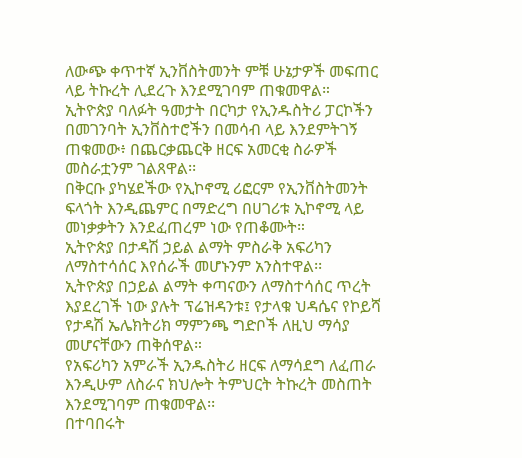ለውጭ ቀጥተኛ ኢንቨስትመንት ምቹ ሁኔታዎች መፍጠር ላይ ትኩረት ሊደረጉ እንደሚገባም ጠቁመዋል።
ኢትዮጵያ ባለፉት ዓመታት በርካታ የኢንዱስትሪ ፓርኮችን በመገንባት ኢንቨስተሮችን በመሳብ ላይ እንደምትገኝ ጠቁመው፥ በጨርቃጨርቅ ዘርፍ አመርቂ ስራዎች መስራቷንም ገልጸዋል፡፡
በቅርቡ ያካሄደችው የኢኮኖሚ ሪፎርም የኢንቨስትመንት ፍላጎት እንዲጨምር በማድረግ በሀገሪቱ ኢኮኖሚ ላይ መነቃቃትን እንደፈጠረም ነው የጠቆሙት።
ኢትዮጵያ በታዳሽ ኃይል ልማት ምስራቅ አፍሪካን ለማስተሳሰር እየሰራች መሆኑንም አንስተዋል፡፡
ኢትዮጵያ በኃይል ልማት ቀጣናውን ለማስተሳሰር ጥረት እያደረገች ነው ያሉት ፕሬዝዳንቱ፤ የታላቁ ህዳሴና የኮይሻ የታዳሽ ኤሌክትሪክ ማምንጫ ግድቦች ለዚህ ማሳያ መሆናቸውን ጠቅሰዋል።
የአፍሪካን አምራች ኢንዱስትሪ ዘርፍ ለማሳደግ ለፈጠራ እንዲሁም ለስራና ክህሎት ትምህርት ትኩረት መስጠት እንደሚገባም ጠቁመዋል፡፡
በተባበሩት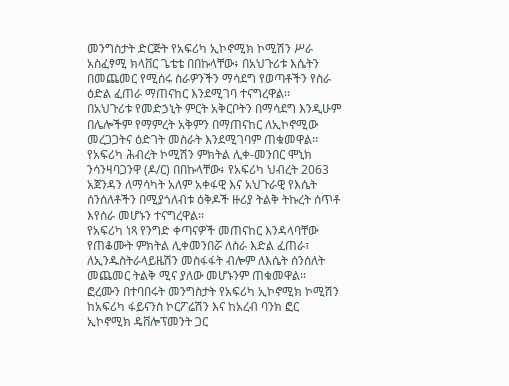መንግስታት ድርጅት የአፍሪካ ኢኮኖሚክ ኮሚሽን ሥራ አስፈፃሚ ክላቨር ጌቴቴ በበኩላቸው፥ በአህጉሪቱ እሴትን በመጨመር የሚሰሩ ስራዎንችን ማሳደግ የወጣቶችን የስራ ዕድል ፈጠራ ማጠናከር እንደሚገባ ተናግረዋል፡፡
በአህጉሪቱ የመድኃኒት ምርት አቅርቦትን በማሳደግ እንዲሁም በሌሎችም የማምረት አቅምን በማጠናከር ለኢኮኖሚው መረጋጋትና ዕድገት መስራት እንደሚገባም ጠቁመዋል፡፡
የአፍሪካ ሕብረት ኮሚሽን ምክትል ሊቀ-መንበር ሞኒክ ንሳንዛባጋንዋ (ዶ/ር) በበኩላቸው፥ የአፍሪካ ህብረት 2063 አጀንዳን ለማሳካት አለም አቀፋዊ እና አህጉራዊ የእሴት ሰንሰለቶችን በሚያጎለብቱ ዕቅዶች ዙሪያ ትልቅ ትኩረት ሰጥቶ እየሰራ መሆኑን ተናግረዋል፡፡
የአፍሪካ ነጻ የንግድ ቀጣናዎች መጠናከር እንዳላባቸው የጠቆሙት ምክትል ሊቀመንበሯ ለስራ እድል ፈጠራ፣ ለኢንዱስትራላይዜሽን መስፋፋት ብሎም ለእሴት ሰንሰለት መጨመር ትልቅ ሚና ያለው መሆኑንም ጠቁመዋል፡፡
ፎረሙን በተባበሩት መንግስታት የአፍሪካ ኢኮኖሚክ ኮሚሽን ከአፍሪካ ፋይናንስ ኮርፖሬሽን እና ከአረብ ባንክ ፎር ኢኮኖሚክ ዴቨሎፕመንት ጋር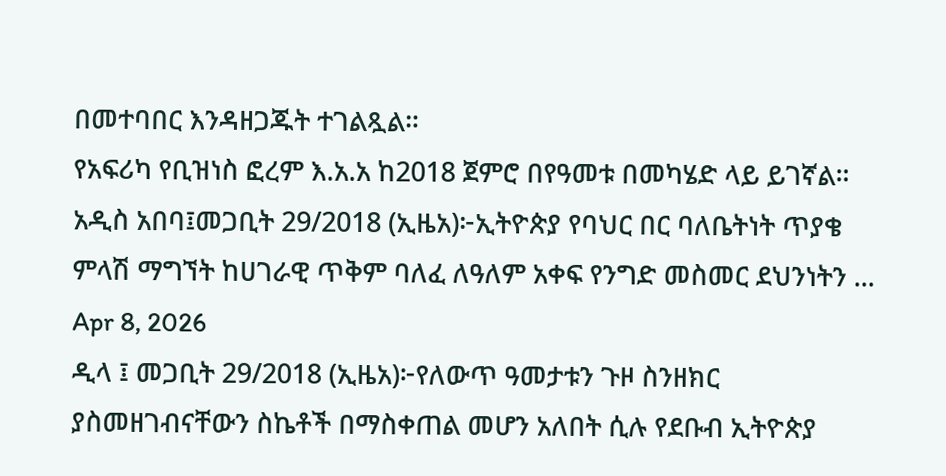በመተባበር እንዳዘጋጁት ተገልጿል።
የአፍሪካ የቢዝነስ ፎረም እ.አ.አ ከ2018 ጀምሮ በየዓመቱ በመካሄድ ላይ ይገኛል።
አዲስ አበባ፤መጋቢት 29/2018 (ኢዜአ)፦ኢትዮጵያ የባህር በር ባለቤትነት ጥያቄ ምላሽ ማግኘት ከሀገራዊ ጥቅም ባለፈ ለዓለም አቀፍ የንግድ መስመር ደህንነትን ...
Apr 8, 2026
ዲላ ፤ መጋቢት 29/2018 (ኢዜአ)፦የለውጥ ዓመታቱን ጉዞ ስንዘክር ያስመዘገብናቸውን ስኬቶች በማስቀጠል መሆን አለበት ሲሉ የደቡብ ኢትዮጵያ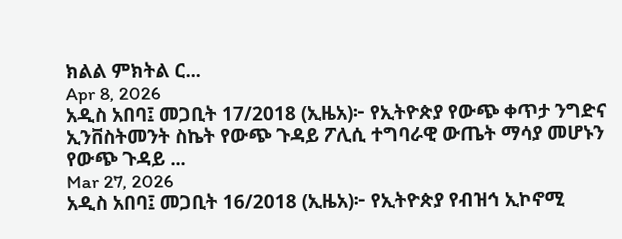ክልል ምክትል ር...
Apr 8, 2026
አዲስ አበባ፤ መጋቢት 17/2018 (ኢዜአ)፦ የኢትዮጵያ የውጭ ቀጥታ ንግድና ኢንቨስትመንት ስኬት የውጭ ጉዳይ ፖሊሲ ተግባራዊ ውጤት ማሳያ መሆኑን የውጭ ጉዳይ ...
Mar 27, 2026
አዲስ አበባ፤ መጋቢት 16/2018 (ኢዜአ)፦ የኢትዮጵያ የብዝኅ ኢኮኖሚ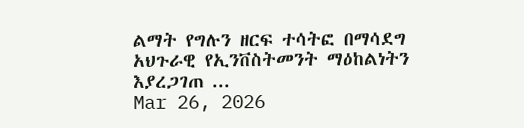ልማት የግሉን ዘርፍ ተሳትፎ በማሳደግ አህጉራዊ የኢንቨስትመንት ማዕከልነትን እያረጋገጠ ...
Mar 26, 2026